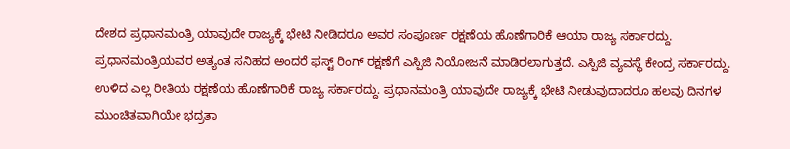ದೇಶದ ಪ್ರಧಾನಮಂತ್ರಿ ಯಾವುದೇ ರಾಜ್ಯಕ್ಕೆ ಭೇಟಿ ನೀಡಿದರೂ ಅವರ ಸಂಪೂರ್ಣ ರಕ್ಷಣೆಯ ಹೊಣೆಗಾರಿಕೆ ಆಯಾ ರಾಜ್ಯ ಸರ್ಕಾರದ್ದು. ಪ್ರಧಾನಮಂತ್ರಿಯವರ ಅತ್ಯಂತ ಸನಿಹದ ಅಂದರೆ ಫಸ್ಟ್ ರಿಂಗ್ ರಕ್ಷಣೆಗೆ ಎಸ್ಪಿಜಿ ನಿಯೋಜನೆ ಮಾಡಿರಲಾಗುತ್ತದೆ. ಎಸ್ಪಿಜಿ ವ್ಯವಸ್ಥೆ ಕೇಂದ್ರ ಸರ್ಕಾರದ್ದು. ಉಳಿದ ಎಲ್ಲ ರೀತಿಯ ರಕ್ಷಣೆಯ ಹೊಣೆಗಾರಿಕೆ ರಾಜ್ಯ ಸರ್ಕಾರದ್ದು. ಪ್ರಧಾನಮಂತ್ರಿ ಯಾವುದೇ ರಾಜ್ಯಕ್ಕೆ ಭೇಟಿ ನೀಡುವುದಾದರೂ ಹಲವು ದಿನಗಳ ಮುಂಚಿತವಾಗಿಯೇ ಭದ್ರತಾ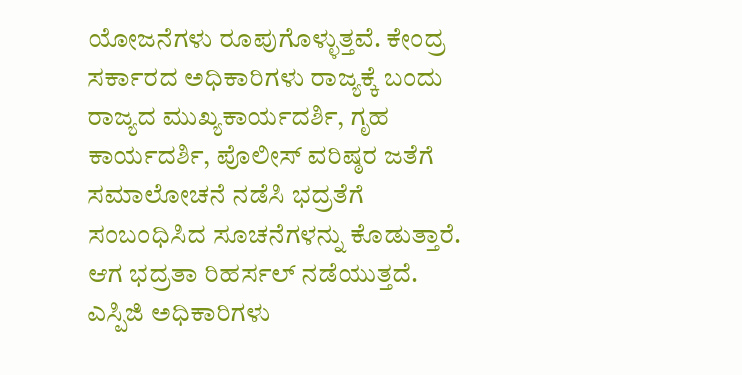ಯೋಜನೆಗಳು ರೂಪುಗೊಳ್ಳುತ್ತವೆ. ಕೇಂದ್ರ ಸರ್ಕಾರದ ಅಧಿಕಾರಿಗಳು ರಾಜ್ಯಕ್ಕೆ ಬಂದು ರಾಜ್ಯದ ಮುಖ್ಯಕಾರ್ಯದರ್ಶಿ, ಗೃಹ ಕಾರ್ಯದರ್ಶಿ, ಪೊಲೀಸ್ ವರಿಷ್ಠರ ಜತೆಗೆ ಸಮಾಲೋಚನೆ ನಡೆಸಿ ಭದ್ರತೆಗೆ ಸಂಬಂಧಿಸಿದ ಸೂಚನೆಗಳನ್ನು ಕೊಡುತ್ತಾರೆ. ಆಗ ಭದ್ರತಾ ರಿಹರ್ಸಲ್ ನಡೆಯುತ್ತದೆ. ಎಸ್ಪಿಜಿ ಅಧಿಕಾರಿಗಳು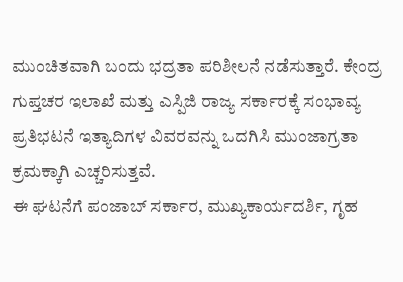ಮುಂಚಿತವಾಗಿ ಬಂದು ಭದ್ರತಾ ಪರಿಶೀಲನೆ ನಡೆಸುತ್ತಾರೆ. ಕೇಂದ್ರ ಗುಪ್ತಚರ ಇಲಾಖೆ ಮತ್ತು ಎಸ್ಪಿಜಿ ರಾಜ್ಯ ಸರ್ಕಾರಕ್ಕೆ ಸಂಭಾವ್ಯ ಪ್ರತಿಭಟನೆ ಇತ್ಯಾದಿಗಳ ವಿವರವನ್ನು ಒದಗಿಸಿ ಮುಂಜಾಗ್ರತಾ ಕ್ರಮಕ್ಕಾಗಿ ಎಚ್ಚರಿಸುತ್ತವೆ.
ಈ ಘಟನೆಗೆ ಪಂಜಾಬ್ ಸರ್ಕಾರ, ಮುಖ್ಯಕಾರ್ಯದರ್ಶಿ, ಗೃಹ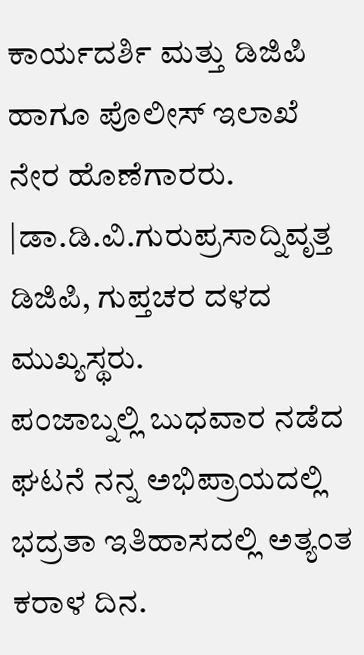ಕಾರ್ಯದರ್ಶಿ ಮತ್ತು ಡಿಜಿಪಿ ಹಾಗೂ ಪೊಲೀಸ್ ಇಲಾಖೆ ನೇರ ಹೊಣೆಗಾರರು.
|ಡಾ.ಡಿ.ವಿ.ಗುರುಪ್ರಸಾದ್ನಿವೃತ್ತ ಡಿಜಿಪಿ, ಗುಪ್ತಚರ ದಳದ ಮುಖ್ಯಸ್ಥರು.
ಪಂಜಾಬ್ನಲ್ಲಿ ಬುಧವಾರ ನಡೆದ ಘಟನೆ ನನ್ನ ಅಭಿಪ್ರಾಯದಲ್ಲಿ ಭದ್ರತಾ ಇತಿಹಾಸದಲ್ಲಿ ಅತ್ಯಂತ ಕರಾಳ ದಿನ.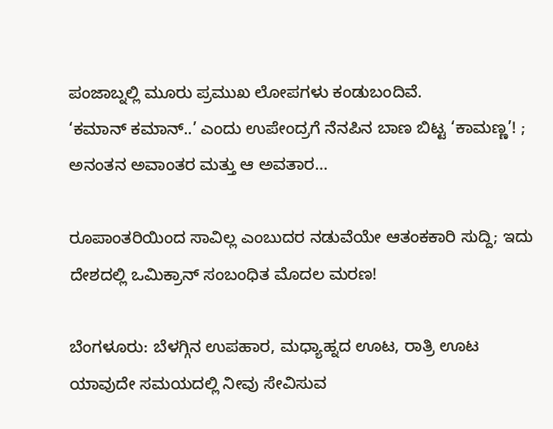ಪಂಜಾಬ್ನಲ್ಲಿ ಮೂರು ಪ್ರಮುಖ ಲೋಪಗಳು ಕಂಡುಬಂದಿವೆ.
‘ಕಮಾನ್ ಕಮಾನ್..’ ಎಂದು ಉಪೇಂದ್ರಗೆ ನೆನಪಿನ ಬಾಣ ಬಿಟ್ಟ ‘ಕಾಮಣ್ಣ’! ; ಅನಂತನ ಅವಾಂತರ ಮತ್ತು ಆ ಅವತಾರ…

ರೂಪಾಂತರಿಯಿಂದ ಸಾವಿಲ್ಲ ಎಂಬುದರ ನಡುವೆಯೇ ಆತಂಕಕಾರಿ ಸುದ್ದಿ; ಇದು ದೇಶದಲ್ಲಿ ಒಮಿಕ್ರಾನ್ ಸಂಬಂಧಿತ ಮೊದಲ ಮರಣ!

ಬೆಂಗಳೂರು: ಬೆಳಗ್ಗಿನ ಉಪಹಾರ, ಮಧ್ಯಾಹ್ನದ ಊಟ, ರಾತ್ರಿ ಊಟ ಯಾವುದೇ ಸಮಯದಲ್ಲಿ ನೀವು ಸೇವಿಸುವ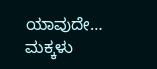ಯಾವುದೇ…
ಮಕ್ಕಳು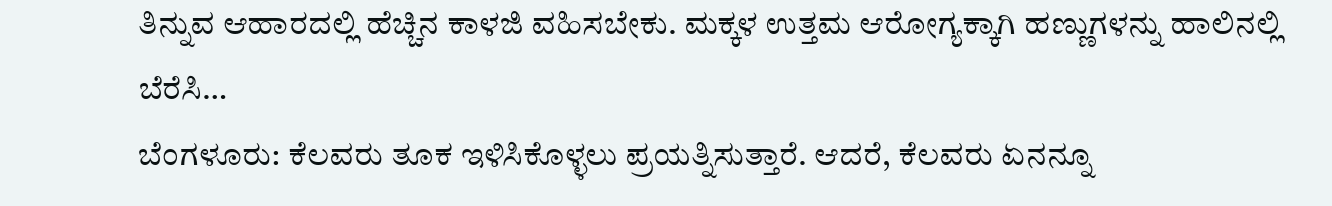ತಿನ್ನುವ ಆಹಾರದಲ್ಲಿ ಹೆಚ್ಚಿನ ಕಾಳಜಿ ವಹಿಸಬೇಕು. ಮಕ್ಕಳ ಉತ್ತಮ ಆರೋಗ್ಯಕ್ಕಾಗಿ ಹಣ್ಣುಗಳನ್ನು ಹಾಲಿನಲ್ಲಿ ಬೆರೆಸಿ…
ಬೆಂಗಳೂರು: ಕೆಲವರು ತೂಕ ಇಳಿಸಿಕೊಳ್ಳಲು ಪ್ರಯತ್ನಿಸುತ್ತಾರೆ. ಆದರೆ, ಕೆಲವರು ಏನನ್ನೂ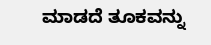ಮಾಡದೆ ತೂಕವನ್ನು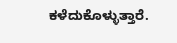ಕಳೆದುಕೊಳ್ಳುತ್ತಾರೆ.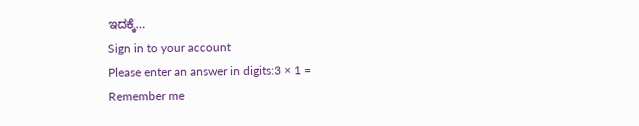ಇದಕ್ಕೆ…
Sign in to your account
Please enter an answer in digits:3 × 1 =
Remember me